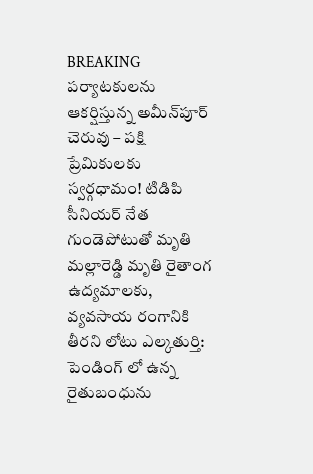BREAKING
పర్యాటకులను ఆకర్షిస్తున్న అమీన్‌పూర్ చెరువు – పక్షి ప్రేమికులకు స్వర్గధామం! టిడిపి సీనియర్ నేత గుండెపోటుతో మృతి మల్లారెడ్డి మృతి రైతాంగ ఉద్యమాలకు, వ్యవసాయ రంగానికి తీరని లోటు ఎల్కతుర్తి: పెండింగ్ లో ఉన్న రైతుబంధును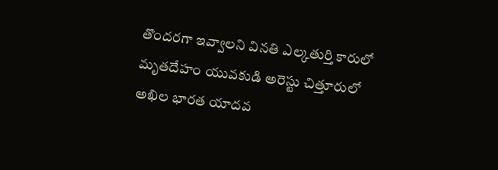తొందరగా ఇవ్వాలని వినతి ఎల్కతుర్తి కారులో మృతదేహం యువకుడి అరెస్టు చిత్తూరులో అఖిల భారత యాదవ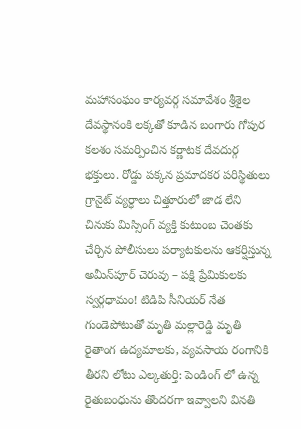మహాసంఘం కార్యవర్గ సమావేశం శ్రీశైల దేవస్థానంకి లక్కతో కూడిన బంగారు గోపుర కలశం సమర్పించిన కర్ణాటక దేవదుర్గ భక్తులు. రోడ్డు పక్కన ప్రమాదకర పరిస్థితులు గ్రానైట్ వ్యర్ధాలు చిత్తూరులో జాడ లేని చినుకు మిస్సింగ్ వ్యక్తి కుటుంబ చెంతకు చేర్చిన పోలీసులు పర్యాటకులను ఆకర్షిస్తున్న అమీన్‌పూర్ చెరువు – పక్షి ప్రేమికులకు స్వర్గధామం! టిడిపి సీనియర్ నేత గుండెపోటుతో మృతి మల్లారెడ్డి మృతి రైతాంగ ఉద్యమాలకు, వ్యవసాయ రంగానికి తీరని లోటు ఎల్కతుర్తి: పెండింగ్ లో ఉన్న రైతుబంధును తొందరగా ఇవ్వాలని వినతి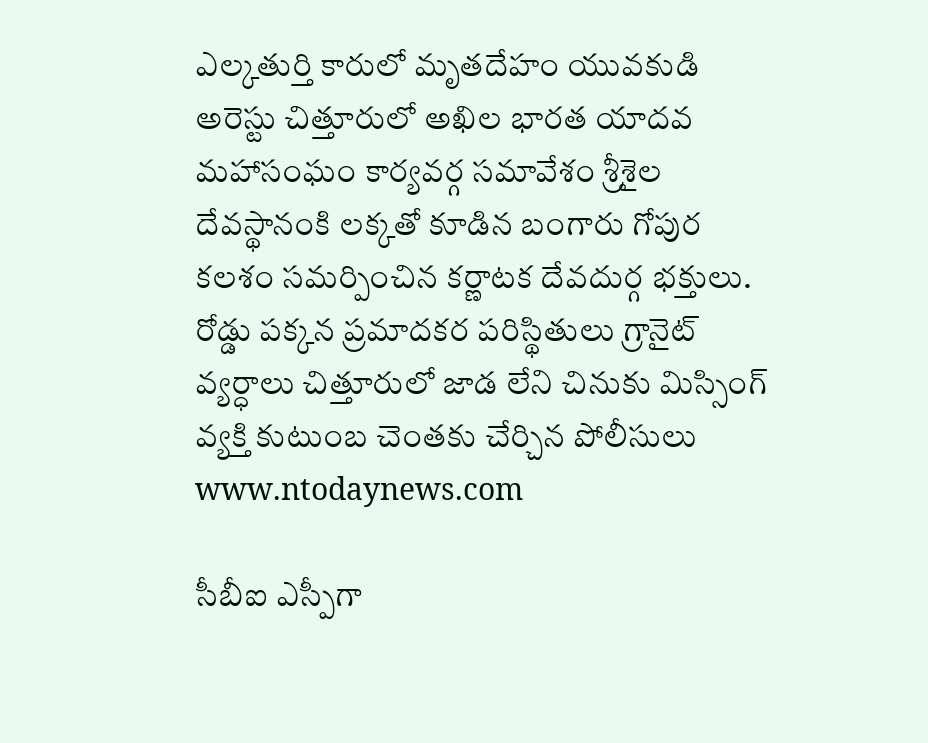ఎల్కతుర్తి కారులో మృతదేహం యువకుడి అరెస్టు చిత్తూరులో అఖిల భారత యాదవ మహాసంఘం కార్యవర్గ సమావేశం శ్రీశైల దేవస్థానంకి లక్కతో కూడిన బంగారు గోపుర కలశం సమర్పించిన కర్ణాటక దేవదుర్గ భక్తులు. రోడ్డు పక్కన ప్రమాదకర పరిస్థితులు గ్రానైట్ వ్యర్ధాలు చిత్తూరులో జాడ లేని చినుకు మిస్సింగ్ వ్యక్తి కుటుంబ చెంతకు చేర్చిన పోలీసులు
www.ntodaynews.com

సీబీఐ ఎస్పీగా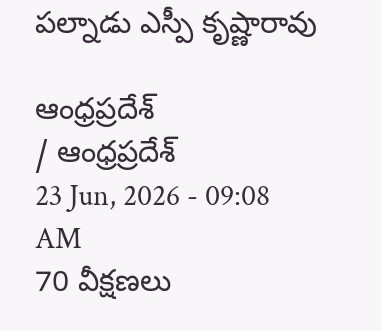పల్నాడు ఎస్పీ కృష్ణారావు

ఆంధ్రప్రదేశ్
/ ఆంధ్రప్రదేశ్
23 Jun, 2026 - 09:08 AM
70 వీక్షణలు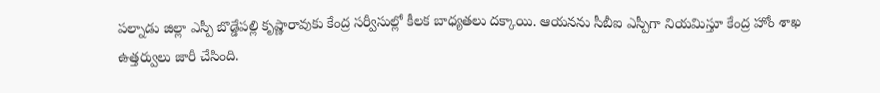పల్నాడు జిల్లా ఎస్పీ బొడ్డేపల్లి కృష్ణారావుకు కేంద్ర సర్వీసుల్లో కీలక బాధ్యతలు దక్కాయి. ఆయనను సీబీఐ ఎస్పీగా నియమిస్తూ కేంద్ర హోం శాఖ ఉత్తర్వులు జారీ చేసింది.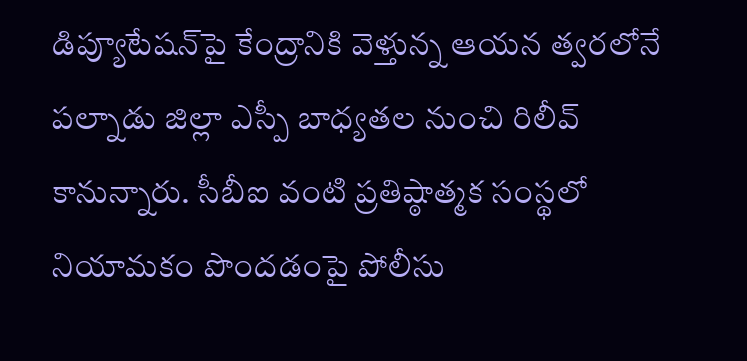డిప్యూటేషన్‌పై కేంద్రానికి వెళ్తున్న ఆయన త్వరలోనే పల్నాడు జిల్లా ఎస్పీ బాధ్యతల నుంచి రిలీవ్ కానున్నారు. సీబీఐ వంటి ప్రతిష్ఠాత్మక సంస్థలో నియామకం పొందడంపై పోలీసు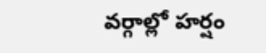వర్గాల్లో హర్షం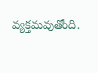వ్యక్తమవుతోంది.